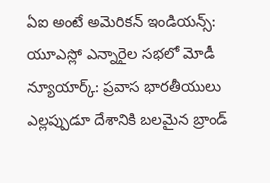ఏఐ అంటే అమెరికన్ ఇండియన్స్: యూఎస్లో ఎన్నారైల సభలో మోడీ
న్యూయార్క్: ప్రవాస భారతీయులు ఎల్లప్పుడూ దేశానికి బలమైన బ్రాండ్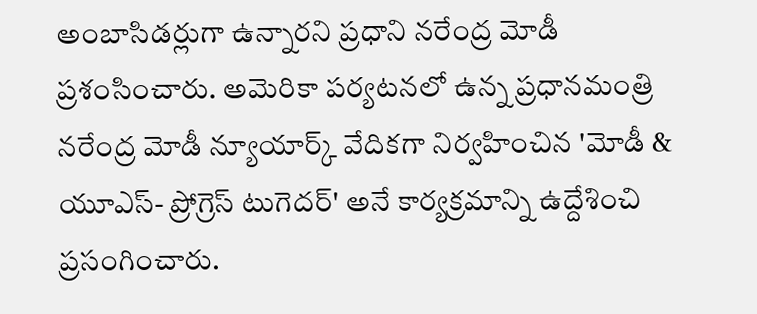అంబాసిడర్లుగా ఉన్నారని ప్రధాని నరేంద్ర మోడీ ప్రశంసించారు. అమెరికా పర్యటనలో ఉన్న ప్రధానమంత్రి నరేంద్ర మోడీ న్యూయార్క్ వేదికగా నిర్వహించిన 'మోడీ & యూఎస్- ప్రోగ్రెస్ టుగెదర్' అనే కార్యక్రమాన్ని ఉద్దేశించి ప్రసంగించారు.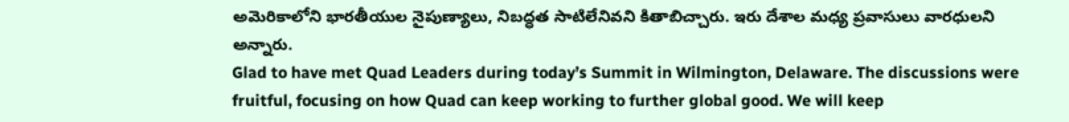అమెరికాలోని భారతీయుల నైపుణ్యాలు, నిబద్ధత సాటిలేనివని కితాబిచ్చారు. ఇరు దేశాల మధ్య ప్రవాసులు వారధులని అన్నారు.
Glad to have met Quad Leaders during today’s Summit in Wilmington, Delaware. The discussions were fruitful, focusing on how Quad can keep working to further global good. We will keep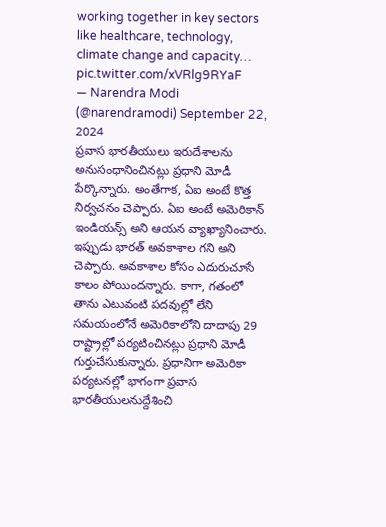working together in key sectors like healthcare, technology, climate change and capacity… pic.twitter.com/xVRlg9RYaF
— Narendra Modi (@narendramodi) September 22, 2024
ప్రవాస భారతీయులు ఇరుదేశాలను అనుసంధానించినట్లు ప్రధాని మోడీ పేర్కొన్నారు. అంతేగాక, ఏఐ అంటే కొత్త నిర్వచనం చెప్పారు. ఏఐ అంటే అమెరికాన్ ఇండియన్స్ అని ఆయన వ్యాఖ్యానించారు. ఇప్పుడు భారత్ అవకాశాల గని అని చెప్పారు. అవకాశాల కోసం ఎదురుచూసే కాలం పోయిందన్నారు. కాగా, గతంలో తాను ఎటువంటి పదవుల్లో లేని సమయంలోనే అమెరికాలోని దాదాపు 29 రాష్ట్రాల్లో పర్యటించినట్లు ప్రధాని మోడీ గుర్తుచేసుకున్నారు. ప్రధానిగా అమెరికా పర్యటనల్లో భాగంగా ప్రవాస భారతీయులనుద్దేశించి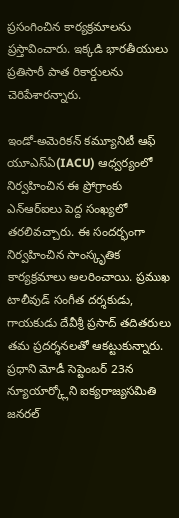ప్రసంగించిన కార్యక్రమాలను ప్రస్తావించారు. ఇక్కడి భారతీయులు ప్రతిసారీ పాత రికార్డులను చెరిపేశారన్నారు.

ఇండో-అమెరికన్ కమ్యూనిటీ ఆఫ్ యూఎస్ఏ(IACU) ఆధ్వర్యంలో నిర్వహించిన ఈ ప్రోగ్రాంకు ఎన్ఆర్ఐలు పెద్ద సంఖ్యలో తరలివచ్చారు. ఈ సందర్భంగా నిర్వహించిన సాంస్కృతిక కార్యక్రమాలు అలరించాయి. ప్రముఖ టాలీవుడ్ సంగీత దర్శకుడు, గాయకుడు దేవీశ్రీ ప్రసాద్ తదితరులు తమ ప్రదర్శనలతో ఆకట్టుకున్నారు. ప్రధాని మోడీ సెప్టెంబర్ 23న న్యూయార్క్లోని ఐక్యరాజ్యసమితి జనరల్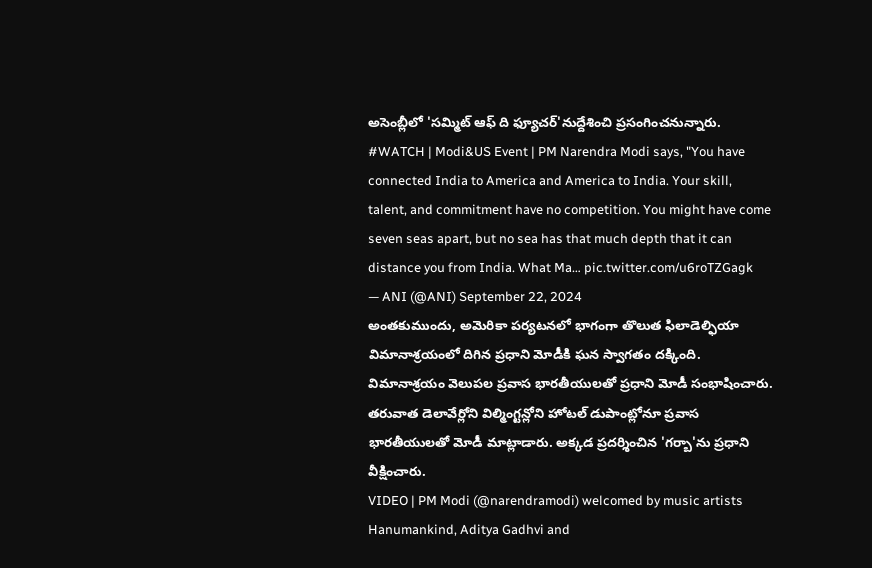అసెంబ్లీలో 'సమ్మిట్ ఆఫ్ ది ఫ్యూచర్'నుద్దేశించి ప్రసంగించనున్నారు.
#WATCH | Modi&US Event | PM Narendra Modi says, "You have connected India to America and America to India. Your skill, talent, and commitment have no competition. You might have come seven seas apart, but no sea has that much depth that it can distance you from India. What Ma… pic.twitter.com/u6roTZGagk
— ANI (@ANI) September 22, 2024
అంతకుముందు, అమెరికా పర్యటనలో భాగంగా తొలుత ఫిలాడెల్ఫియా విమానాశ్రయంలో దిగిన ప్రధాని మోడీకి ఘన స్వాగతం దక్కింది. విమానాశ్రయం వెలుపల ప్రవాస భారతీయులతో ప్రధాని మోడీ సంభాషించారు. తరువాత డెలావేర్లోని విల్మింగ్టన్లోని హోటల్ డుపాంట్లోనూ ప్రవాస భారతీయులతో మోడీ మాట్లాడారు. అక్కడ ప్రదర్శించిన 'గర్బా'ను ప్రధాని వీక్షించారు.
VIDEO | PM Modi (@narendramodi) welcomed by music artists Hanumankind, Aditya Gadhvi and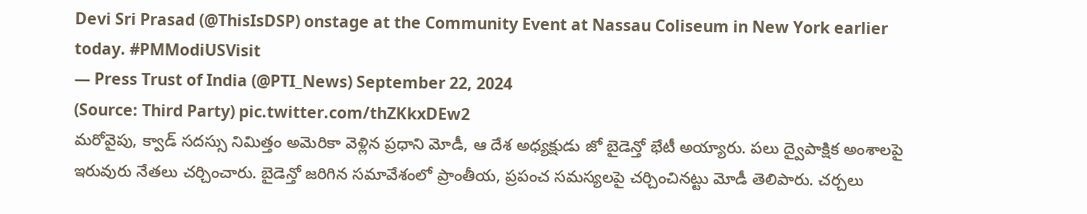Devi Sri Prasad (@ThisIsDSP) onstage at the Community Event at Nassau Coliseum in New York earlier today. #PMModiUSVisit
— Press Trust of India (@PTI_News) September 22, 2024
(Source: Third Party) pic.twitter.com/thZKkxDEw2
మరోవైపు, క్వాడ్ సదస్సు నిమిత్తం అమెరికా వెళ్లిన ప్రధాని మోడీ, ఆ దేశ అధ్యక్షుడు జో బైడెన్తో భేటీ అయ్యారు. పలు ద్వైపాక్షిక అంశాలపై ఇరువురు నేతలు చర్చించారు. బైడెన్తో జరిగిన సమావేశంలో ప్రాంతీయ, ప్రపంచ సమస్యలపై చర్చించినట్టు మోడీ తెలిపారు. చర్చలు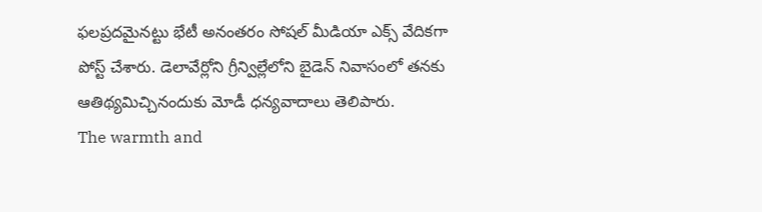ఫలప్రదమైనట్టు భేటీ అనంతరం సోషల్ మీడియా ఎక్స్ వేదికగా పోస్ట్ చేశారు. డెలావేర్లోని గ్రీన్విల్లేలోని బైడెన్ నివాసంలో తనకు ఆతిథ్యమిచ్చినందుకు మోడీ ధన్యవాదాలు తెలిపారు.
The warmth and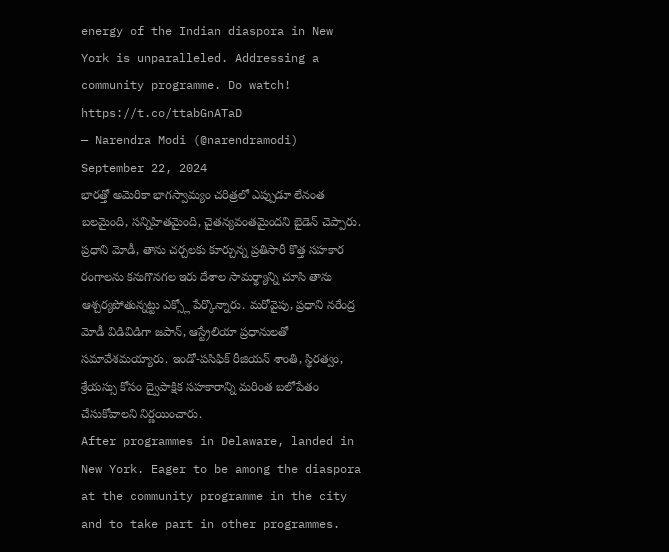energy of the Indian diaspora in New York is unparalleled. Addressing a community programme. Do watch! https://t.co/ttabGnATaD
— Narendra Modi (@narendramodi) September 22, 2024
భారత్తో అమెరికా భాగస్వామ్యం చరిత్రలో ఎప్పుడూ లేనంత బలమైంది, సన్నిహితమైంది, చైతన్యవంతమైందని బైడెన్ చెప్పారు. ప్రధాని మోడీ, తాను చర్చలకు కూర్చున్న ప్రతిసారీ కొత్త సహకార రంగాలను కనుగొనగల ఇరు దేశాల సామర్థ్యాన్ని చూసి తాను ఆశ్చర్యపోతున్నట్టు ఎక్స్లో పేర్కొన్నారు. మరోవైపు, ప్రధాని నరేంద్ర మోడీ విడివిడిగా జపాన్, ఆస్ట్రేలియా ప్రధానులతో సమావేశమయ్యారు. ఇండో-పసిఫిక్ రీజియన్ శాంతి, స్థిరత్వం, శ్రేయస్సు కోసం ద్వైపాక్షిక సహకారాన్ని మరింత బలోపేతం చేసుకోవాలని నిర్ణయించారు.
After programmes in Delaware, landed in New York. Eager to be among the diaspora at the community programme in the city and to take part in other programmes.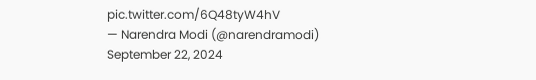pic.twitter.com/6Q48tyW4hV
— Narendra Modi (@narendramodi) September 22, 2024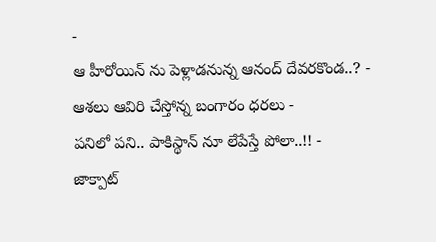-
ఆ హీరోయిన్ ను పెళ్లాడనున్న ఆనంద్ దేవరకొండ..? -
ఆశలు ఆవిరి చేస్తోన్న బంగారం ధరలు -
పనిలో పని.. పాకిస్థాన్ నూ లేపేస్తే పోలా..!! -
జాక్పాట్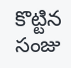కొట్టిన సంజు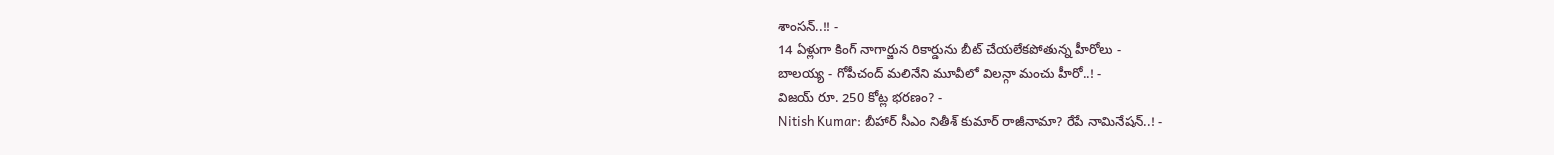శాంసన్..!! -
14 ఏళ్లుగా కింగ్ నాగార్జున రికార్డును బీట్ చేయలేకపోతున్న హీరోలు -
బాలయ్య - గోపీచంద్ మలినేని మూవీలో విలన్గా మంచు హీరో..! -
విజయ్ రూ. 250 కోట్ల భరణం? -
Nitish Kumar: బీహార్ సీఎం నితీశ్ కుమార్ రాజీనామా? రేపే నామినేషన్..! -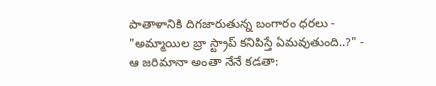పాతాళానికి దిగజారుతున్న బంగారం ధరలు -
"అమ్మాయిల బ్రా స్ట్రాప్ కనిపిస్తే ఏమవుతుంది..?" -
ఆ జరిమానా అంతా నేనే కడతా: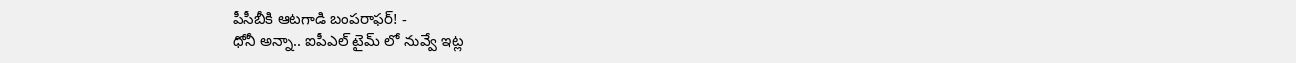పీసీబీకి ఆటగాడి బంపరాఫర్! -
ధోనీ అన్నా.. ఐపీఎల్ టైమ్ లో నువ్వే ఇట్ల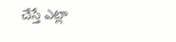చేస్తే ఎట్లా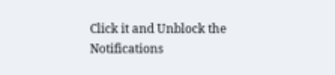Click it and Unblock the Notifications